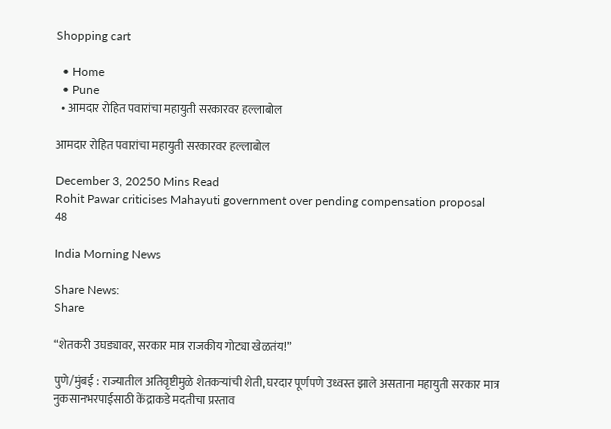Shopping cart

  • Home
  • Pune
  • आमदार रोहित पवारांचा महायुती सरकारवर हल्लाबोल

आमदार रोहित पवारांचा महायुती सरकारवर हल्लाबोल

December 3, 20250 Mins Read
Rohit Pawar criticises Mahayuti government over pending compensation proposal
48

India Morning News

Share News:
Share

“शेतकरी उघड्यावर, सरकार मात्र राजकीय गोट्या खेळतंय!”

पुणे/मुंबई : राज्यातील अतिवृष्टीमुळे शेतकऱ्यांची शेती, घरदार पूर्णपणे उध्वस्त झाले असताना महायुती सरकार मात्र नुकसानभरपाईसाठी केंद्राकडे मदतीचा प्रस्ताव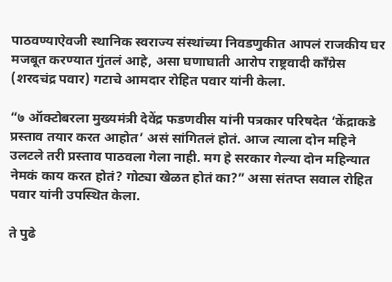पाठवण्याऐवजी स्थानिक स्वराज्य संस्थांच्या निवडणुकीत आपलं राजकीय घर मजबूत करण्यात गुंतलं आहे, असा घणाघाती आरोप राष्ट्रवादी काँग्रेस (शरदचंद्र पवार) गटाचे आमदार रोहित पवार यांनी केला.

“७ ऑक्टोबरला मुख्यमंत्री देवेंद्र फडणवीस यांनी पत्रकार परिषदेत ‘केंद्राकडे प्रस्ताव तयार करत आहोत’ असं सांगितलं होतं. आज त्याला दोन महिने उलटले तरी प्रस्ताव पाठवला गेला नाही. मग हे सरकार गेल्या दोन महिन्यात नेमकं काय करत होतं? गोट्या खेळत होतं का?” असा संतप्त सवाल रोहित पवार यांनी उपस्थित केला.

ते पुढे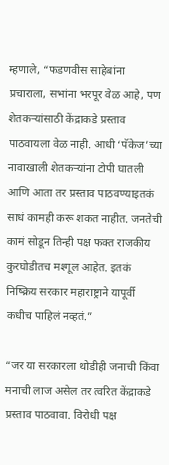म्हणाले, “फडणवीस साहेबांना प्रचाराला, सभांना भरपूर वेळ आहे, पण शेतकऱ्यांसाठी केंद्राकडे प्रस्ताव पाठवायला वेळ नाही. आधी ‘पॅकेज’च्या नावाखाली शेतकऱ्यांना टोपी घातली आणि आता तर प्रस्ताव पाठवण्याइतकं साधं कामही करू शकत नाहीत. जनतेची कामं सोडून तिन्ही पक्ष फक्त राजकीय कुरघोडीतच मश्गूल आहेत. इतकं निष्क्रिय सरकार महाराष्ट्राने यापूर्वी कधीच पाहिलं नव्हतं.”

“जर या सरकारला थोडीही जनाची किंवा मनाची लाज असेल तर त्वरित केंद्राकडे प्रस्ताव पाठवावा. विरोधी पक्ष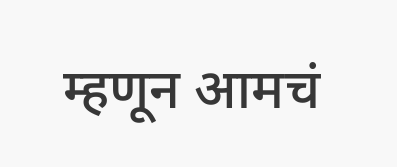म्हणून आमचं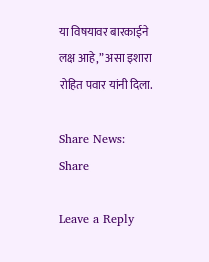या विषयावर बारकाईने लक्ष आहे,” असा इशारा रोहित पवार यांनी दिला.

Share News:
Share

Leave a Reply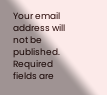Your email address will not be published. Required fields are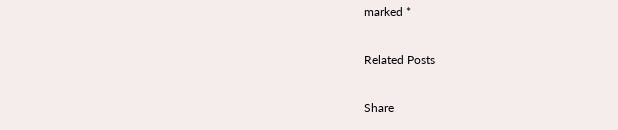marked *

Related Posts

Share